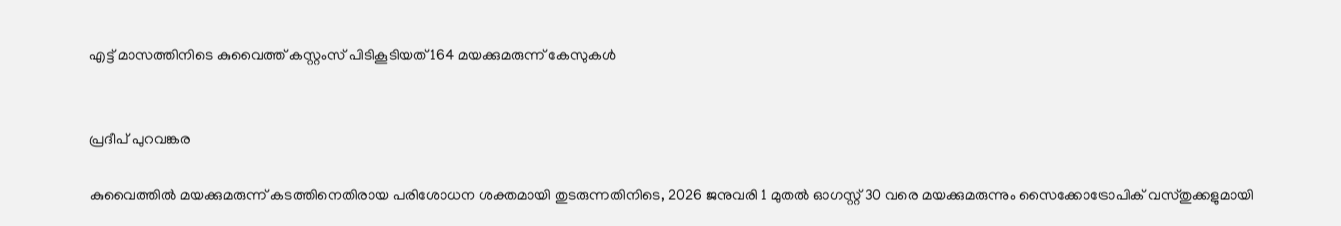എട്ട് മാസത്തിനിടെ കുവൈത്ത് കസ്റ്റംസ് പിടികൂടിയത് 164 മയക്കുമരുന്ന് കേസുകൾ


പ്രദീപ് പുറവങ്കര

കുവൈത്തിൽ മയക്കുമരുന്ന് കടത്തിനെതിരായ പരിശോധന ശക്തമായി തുടരുന്നതിനിടെ, 2026 ജനുവരി 1 മുതൽ ഓഗസ്റ്റ് 30 വരെ മയക്കുമരുന്നും സൈക്കോട്രോപിക് വസ്തുക്കളുമായി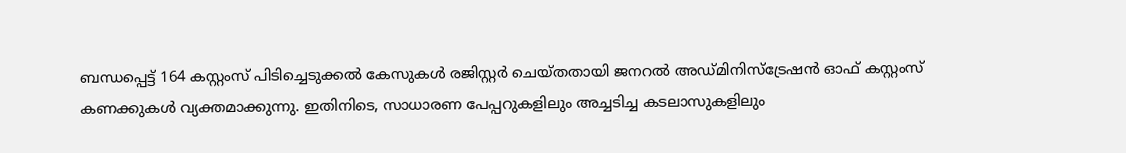ബന്ധപ്പെട്ട് 164 കസ്റ്റംസ് പിടിച്ചെടുക്കൽ കേസുകൾ രജിസ്റ്റർ ചെയ്തതായി ജനറൽ അഡ്മിനിസ്ട്രേഷൻ ഓഫ് കസ്റ്റംസ് കണക്കുകൾ വ്യക്തമാക്കുന്നു. ഇതിനിടെ, സാധാരണ പേപ്പറുകളിലും അച്ചടിച്ച കടലാസുകളിലും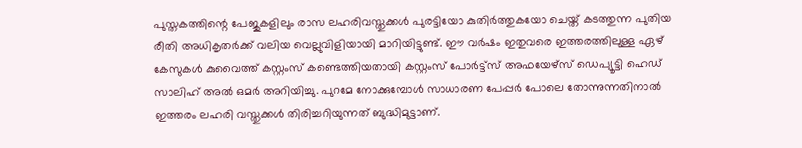പുസ്തകത്തിന്റെ പേജുകളിലും രാസ ലഹരിവസ്തുക്കൾ പുരട്ടിയോ കുതിർത്തുകയോ ചെയ്ത് കടത്തുന്ന പുതിയ രീതി അധികൃതർക്ക് വലിയ വെല്ലുവിളിയായി മാറിയിട്ടുണ്ട്. ഈ വർഷം ഇതുവരെ ഇത്തരത്തിലുള്ള ഏഴ് കേസുകൾ കുവൈത്ത് കസ്റ്റംസ് കണ്ടെത്തിയതായി കസ്റ്റംസ് പോർട്ട്സ് അഫയേഴ്സ് ഡെപ്യൂട്ടി ഹെഡ് സാലിഹ് അൽ ഒമർ അറിയിച്ചു. പുറമേ നോക്കുമ്പോൾ സാധാരണ പേപ്പർ പോലെ തോന്നുന്നതിനാൽ ഇത്തരം ലഹരി വസ്തുക്കൾ തിരിച്ചറിയുന്നത് ബുദ്ധിമുട്ടാണ്.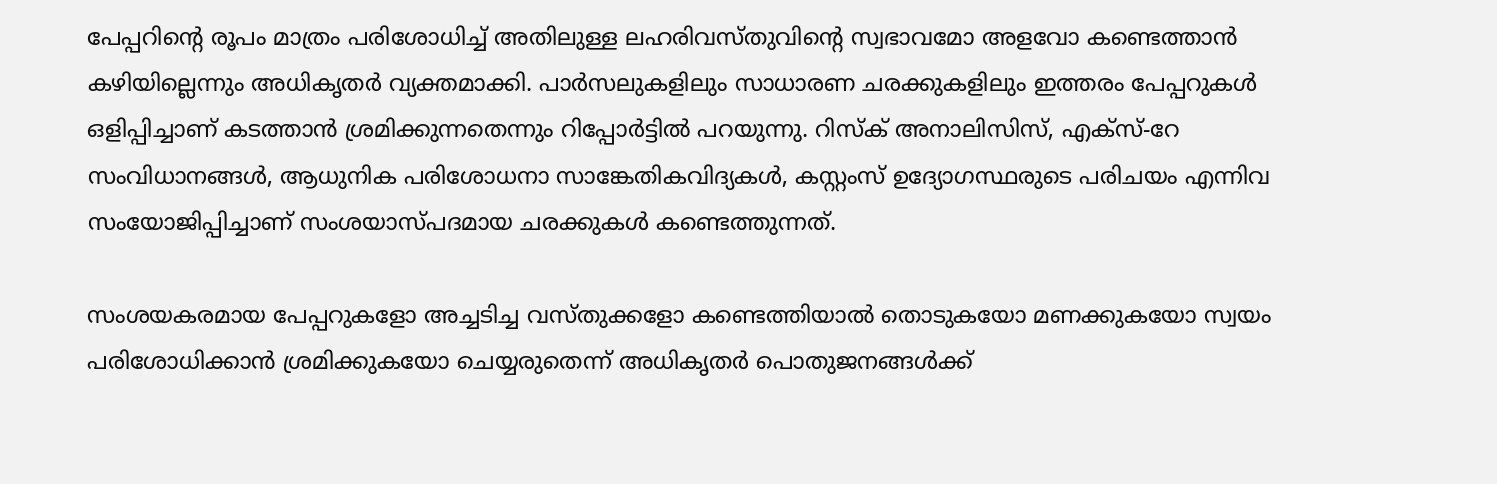പേപ്പറിന്റെ രൂപം മാത്രം പരിശോധിച്ച് അതിലുള്ള ലഹരിവസ്തുവിന്റെ സ്വഭാവമോ അളവോ കണ്ടെത്താൻ കഴിയില്ലെന്നും അധികൃതർ വ്യക്തമാക്കി. പാർസലുകളിലും സാധാരണ ചരക്കുകളിലും ഇത്തരം പേപ്പറുകൾ ഒളിപ്പിച്ചാണ് കടത്താൻ ശ്രമിക്കുന്നതെന്നും റിപ്പോർട്ടിൽ പറയുന്നു. റിസ്ക് അനാലിസിസ്, എക്സ്-റേ സംവിധാനങ്ങൾ, ആധുനിക പരിശോധനാ സാങ്കേതികവിദ്യകൾ, കസ്റ്റംസ് ഉദ്യോഗസ്ഥരുടെ പരിചയം എന്നിവ സംയോജിപ്പിച്ചാണ് സംശയാസ്പദമായ ചരക്കുകൾ കണ്ടെത്തുന്നത്.

സംശയകരമായ പേപ്പറുകളോ അച്ചടിച്ച വസ്തുക്കളോ കണ്ടെത്തിയാൽ തൊടുകയോ മണക്കുകയോ സ്വയം പരിശോധിക്കാൻ ശ്രമിക്കുകയോ ചെയ്യരുതെന്ന് അധികൃതർ പൊതുജനങ്ങൾക്ക്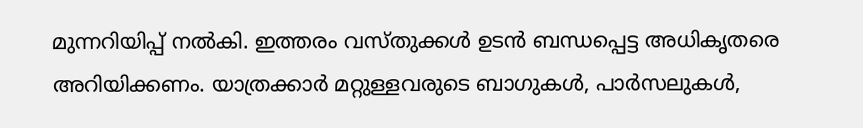മുന്നറിയിപ്പ് നൽകി. ഇത്തരം വസ്തുക്കൾ ഉടൻ ബന്ധപ്പെട്ട അധികൃതരെ അറിയിക്കണം. യാത്രക്കാർ മറ്റുള്ളവരുടെ ബാഗുകൾ, പാർസലുകൾ,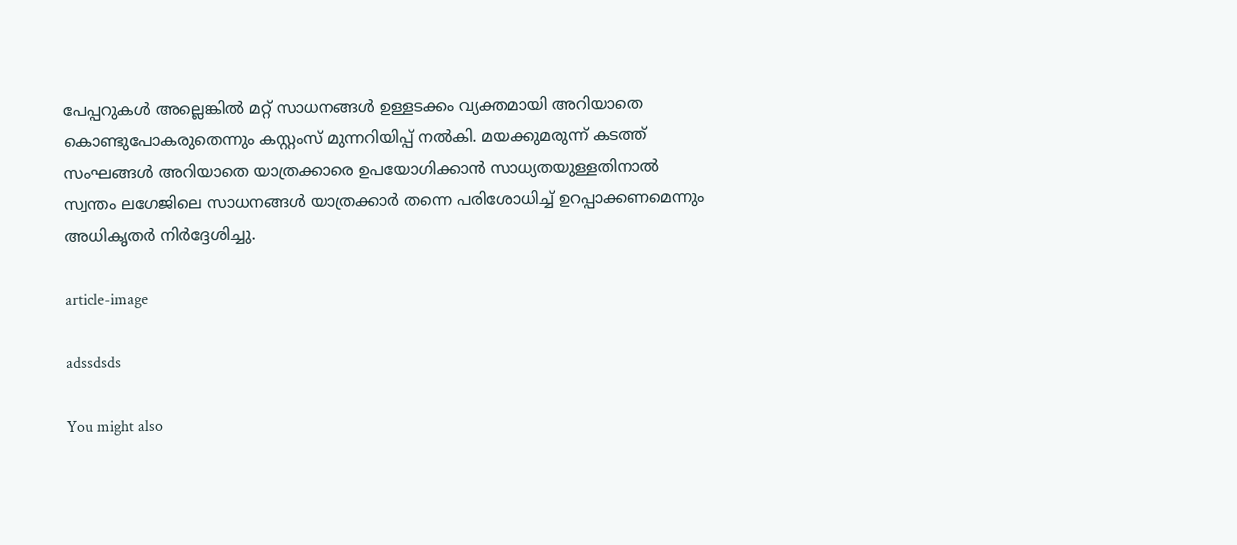പേപ്പറുകൾ അല്ലെങ്കിൽ മറ്റ് സാധനങ്ങൾ ഉള്ളടക്കം വ്യക്തമായി അറിയാതെ കൊണ്ടുപോകരുതെന്നും കസ്റ്റംസ് മുന്നറിയിപ്പ് നൽകി. മയക്കുമരുന്ന് കടത്ത് സംഘങ്ങൾ അറിയാതെ യാത്രക്കാരെ ഉപയോഗിക്കാൻ സാധ്യതയുള്ളതിനാൽ സ്വന്തം ലഗേജിലെ സാധനങ്ങൾ യാത്രക്കാർ തന്നെ പരിശോധിച്ച് ഉറപ്പാക്കണമെന്നും അധികൃതർ നിർദ്ദേശിച്ചു.

article-image

adssdsds

You might also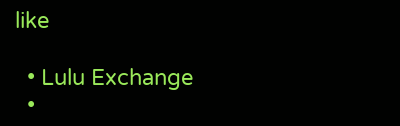like

  • Lulu Exchange
  •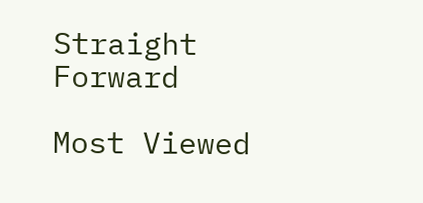Straight Forward

Most Viewed